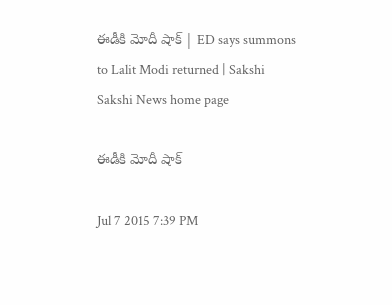ఈడీకి మోదీ షాక్ | ED says summons to Lalit Modi returned | Sakshi
Sakshi News home page

ఈడీకి మోదీ షాక్

Jul 7 2015 7:39 PM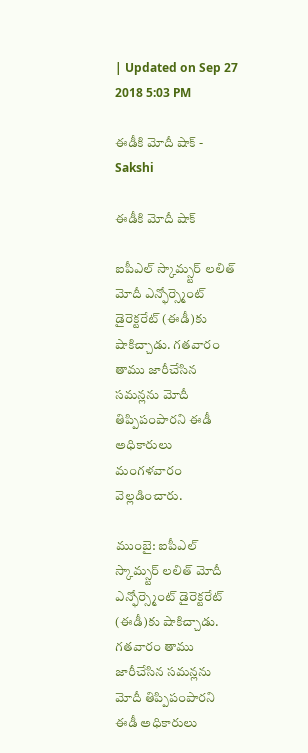| Updated on Sep 27 2018 5:03 PM

ఈడీకి మోదీ షాక్ - Sakshi

ఈడీకి మోదీ షాక్

ఐపీఎల్ స్కామ్స్టర్ లలిత్ మోదీ ఎన్ఫోర్స్మెంట్ డైరెక్టరేట్ (ఈడీ)కు షాకిచ్చాడు. గతవారం తాము జారీచేసిన సమన్లను మోదీ తిప్పిపంపారని ఈడీ అధికారులు మంగళవారం వెల్లడించారు.

ముంబై: ఐపీఎల్ స్కామ్స్టర్ లలిత్ మోదీ ఎన్ఫోర్స్మెంట్ డైరెక్టరేట్ (ఈడీ)కు షాకిచ్చాడు. గతవారం తాము జారీచేసిన సమన్లను మోదీ తిప్పిపంపారని ఈడీ అధికారులు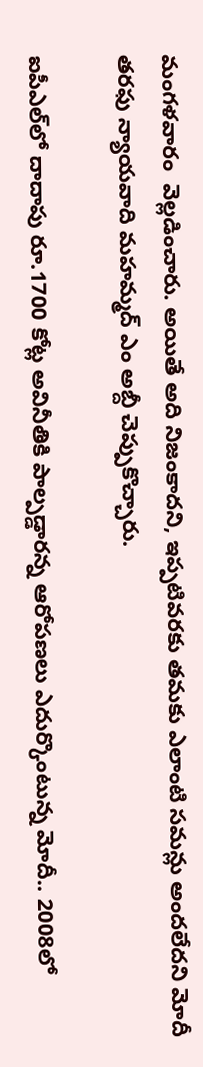మంగళవారం  వెల్లడించారు. అయితే అది నిజంకాదని, ఇప్పటివరకు తమకు ఎలాంటి సమన్లు అందలేదని మోదీ తరఫు న్యాయవాది మహమ్మద్ ఎం అబ్దీ చెప్పుకొచ్చారు.

ఐపీఎల్‌లో దాదాపు రూ.1700 కోట్ల అవినీతికి పాల్పడ్డారన్న ఆరోపణలు ఎదుర్కొంటున్న మోదీ.. 2008లో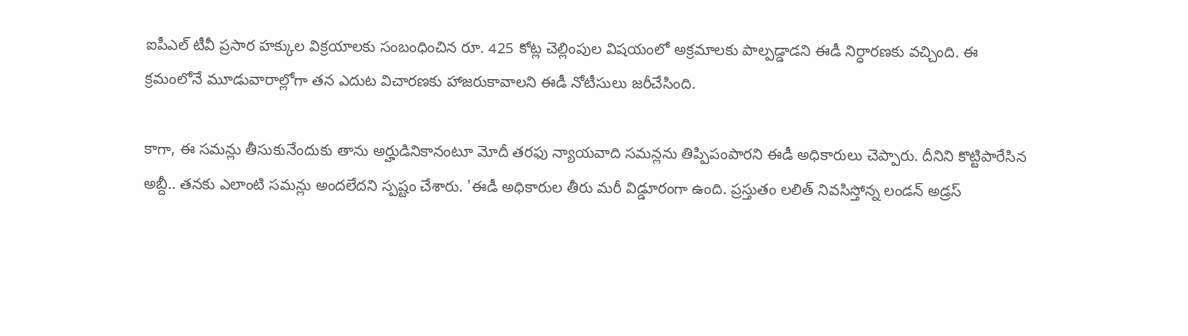ఐపీఎల్ టీవీ ప్రసార హక్కుల విక్రయాలకు సంబంధించిన రూ. 425 కోట్ల చెల్లింపుల విషయంలో అక్రమాలకు పాల్పడ్డాడని ఈడీ నిర్ధారణకు వచ్చింది. ఈ క్రమంలోనే మూడువారాల్లోగా తన ఎదుట విచారణకు హాజరుకావాలని ఈడీ నోటీసులు జరీచేసింది.

కాగా, ఈ సమన్లు తీసుకునేందుకు తాను అర్హుడినికానంటూ మోదీ తరఫు న్యాయవాది సమన్లను తిప్పిపంపారని ఈడీ అధికారులు చెప్పారు. దీనిని కొట్టిపారేసిన అబ్దీ.. తనకు ఎలాంటి సమన్లు అందలేదని స్పష్టం చేశారు. 'ఈడీ అధికారుల తీరు మరీ విడ్డూరంగా ఉంది. ప్రస్తుతం లలిత్ నివసిస్తోన్న లండన్ అడ్రస్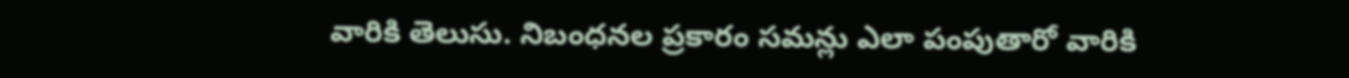వారికి తెలుసు. నిబంధనల ప్రకారం సమన్లు ఎలా పంపుతారో వారికి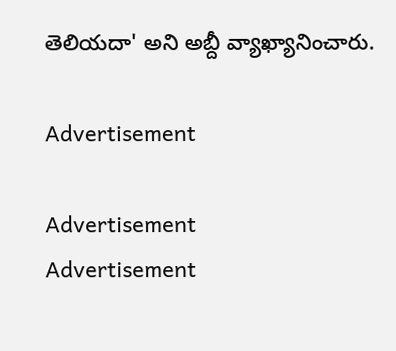తెలియదా' అని అబ్దీ వ్యాఖ్యానించారు.

Advertisement

Advertisement
Advertisement